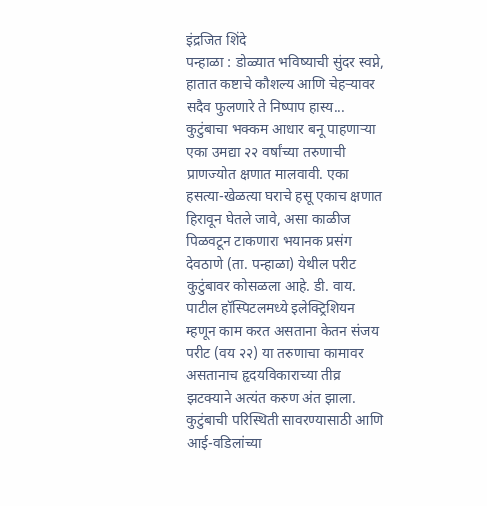इंद्रजित शिंदे
पन्हाळा : डोळ्यात भविष्याची सुंदर स्वप्ने, हातात कष्टाचे कौशल्य आणि चेहऱ्यावर सदैव फुलणारे ते निष्पाप हास्य... कुटुंबाचा भक्कम आधार बनू पाहणाऱ्या एका उमद्या २२ वर्षांच्या तरुणाची प्राणज्योत क्षणात मालवावी. एका हसत्या-खेळत्या घराचे हसू एकाच क्षणात हिरावून घेतले जावे, असा काळीज पिळवटून टाकणारा भयानक प्रसंग देवठाणे (ता. पन्हाळा) येथील परीट कुटुंबावर कोसळला आहे. डी. वाय. पाटील हॉस्पिटलमध्ये इलेक्ट्रिशियन म्हणून काम करत असताना केतन संजय परीट (वय २२) या तरुणाचा कामावर असतानाच हृदयविकाराच्या तीव्र झटक्याने अत्यंत करुण अंत झाला.
कुटुंबाची परिस्थिती सावरण्यासाठी आणि आई-वडिलांच्या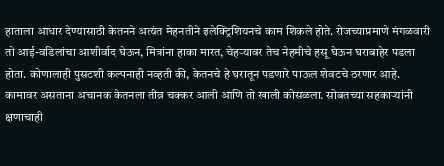हाताला आधार देण्यासाठी केतनने अत्यंत मेहनतीने इलेक्ट्रिशियनचे काम शिकले होते. रोजच्याप्रमाणे मंगळवारी तो आई-वडिलांचा आशीर्वाद घेऊन, मित्रांना हाका मारत, चेहऱ्यावर तेच नेहमीचे हसू घेऊन घराबाहेर पडला होता. कोणालाही पुसटशी कल्पनाही नव्हती की, केतनचे हे घरातून पडणारे पाऊल शेवटचे ठरणार आहे. कामावर असताना अचानक केतनला तीव्र चक्कर आली आणि तो खाली कोसळला. सोबतच्या सहकाऱ्यांनी क्षणाचाही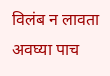विलंब न लावता अवघ्या पाच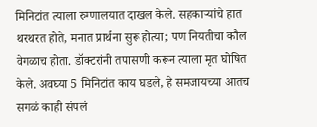मिनिटांत त्याला रुग्णालयात दाखल केले. सहकाऱ्यांचे हात थरथरत होते, मनात प्रार्थना सुरू होत्या; पण नियतीचा कौल वेगळाच होता. डॉक्टरांनी तपासणी करून त्याला मृत घोषित केले. अवघ्या 5 मिनिटांत काय घडले, हे समजायच्या आतच सगळं काही संपलं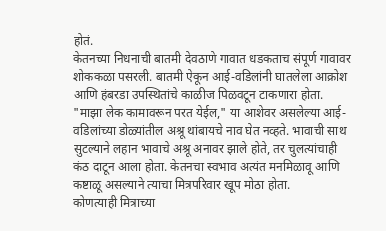होतं.
केतनच्या निधनाची बातमी देवठाणे गावात धडकताच संपूर्ण गावावर शोककळा पसरली. बातमी ऐकून आई-वडिलांनी घातलेला आक्रोश आणि हंबरडा उपस्थितांचे काळीज पिळवटून टाकणारा होता. "माझा लेक कामावरून परत येईल," या आशेवर असलेल्या आई-वडिलांच्या डोळ्यांतील अश्रू थांबायचे नाव घेत नव्हते. भावाची साथ सुटल्याने लहान भावाचे अश्रू अनावर झाले होते, तर चुलत्यांचाही कंठ दाटून आला होता. केतनचा स्वभाव अत्यंत मनमिळावू आणि कष्टाळू असल्याने त्याचा मित्रपरिवार खूप मोठा होता.
कोणत्याही मित्राच्या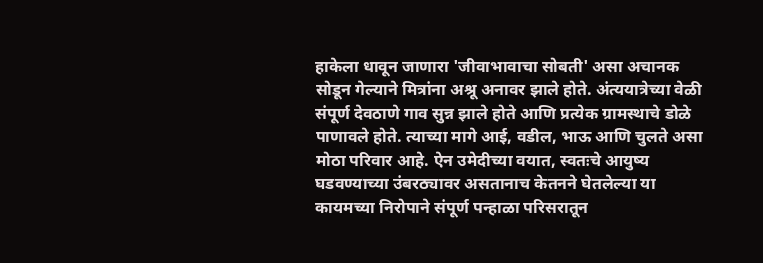हाकेला धावून जाणारा 'जीवाभावाचा सोबती' असा अचानक सोडून गेल्याने मित्रांना अश्रू अनावर झाले होते. अंत्ययात्रेच्या वेळी संपूर्ण देवठाणे गाव सुन्न झाले होते आणि प्रत्येक ग्रामस्थाचे डोळे पाणावले होते. त्याच्या मागे आई, वडील, भाऊ आणि चुलते असा मोठा परिवार आहे. ऐन उमेदीच्या वयात, स्वतःचे आयुष्य घडवण्याच्या उंबरठ्यावर असतानाच केतनने घेतलेल्या या कायमच्या निरोपाने संपूर्ण पन्हाळा परिसरातून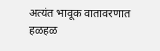अत्यंत भावूक वातावरणात हळहळ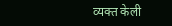व्यक्त केली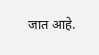जात आहे.